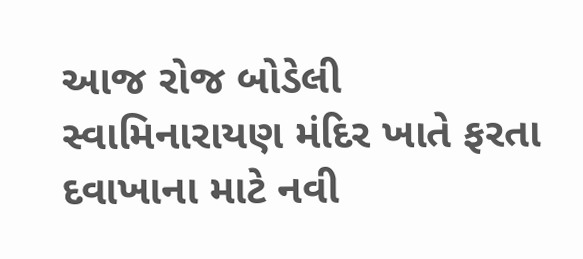આજ રોજ બોડેલી સ્વામિનારાયણ મંદિર ખાતે ફરતા દવાખાના માટે નવી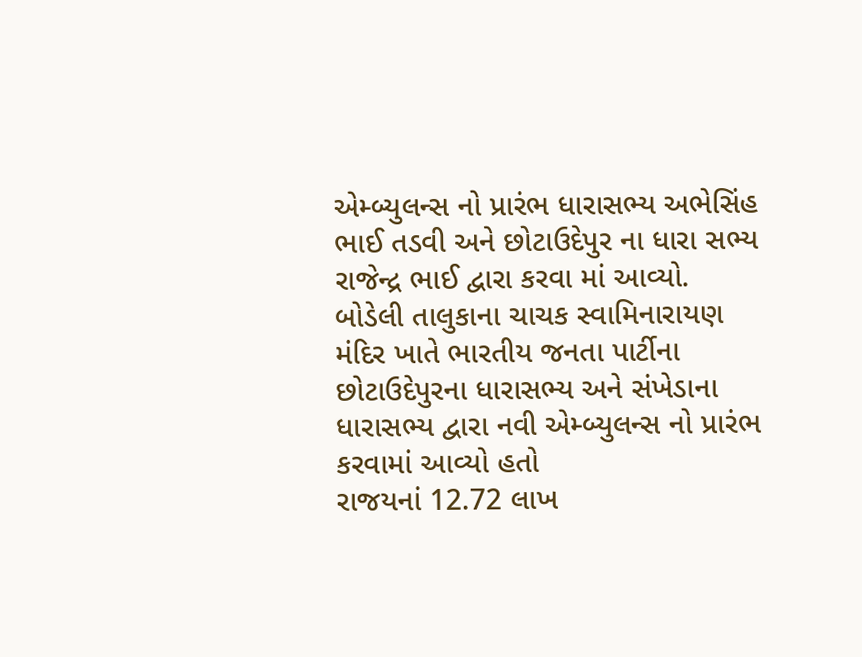એમ્બ્યુલન્સ નો પ્રારંભ ધારાસભ્ય અભેસિંહ ભાઈ તડવી અને છોટાઉદેપુર ના ધારા સભ્ય રાજેન્દ્ર ભાઈ દ્વારા કરવા માં આવ્યો.
બોડેલી તાલુકાના ચાચક સ્વામિનારાયણ મંદિર ખાતે ભારતીય જનતા પાર્ટીના છોટાઉદેપુરના ધારાસભ્ય અને સંખેડાના ધારાસભ્ય દ્વારા નવી એમ્બ્યુલન્સ નો પ્રારંભ કરવામાં આવ્યો હતો
રાજયનાં 12.72 લાખ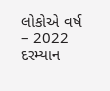લોકોએ વર્ષ – 2022 દરમ્યાન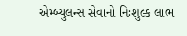એમ્બ્યુલન્સ સેવાનો નિઃશુલ્ક લાભ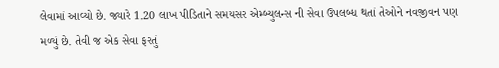લેવામાં આવ્યો છે. જ્યારે 1.20 લાખ પીડિતાને સમયસર એમ્બ્યુલન્સ ની સેવા ઉપલબ્ધ થતાં તેઓને નવજીવન પણ મળ્યું છે. તેવી જ એક સેવા ફરતું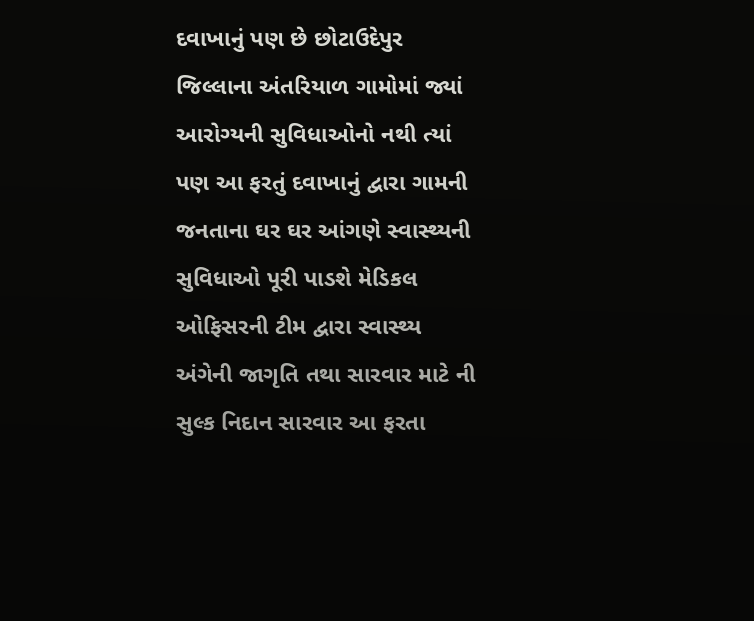દવાખાનું પણ છે છોટાઉદેપુર જિલ્લાના અંતરિયાળ ગામોમાં જ્યાં આરોગ્યની સુવિધાઓનો નથી ત્યાં પણ આ ફરતું દવાખાનું દ્વારા ગામની જનતાના ઘર ઘર આંગણે સ્વાસ્થ્યની સુવિધાઓ પૂરી પાડશે મેડિકલ ઓફિસરની ટીમ દ્વારા સ્વાસ્થ્ય અંગેની જાગૃતિ તથા સારવાર માટે ની સુલ્ક નિદાન સારવાર આ ફરતા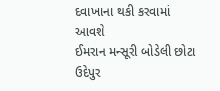દવાખાના થકી કરવામાં આવશે
ઈમરાન મન્સૂરી બોડેલી છોટા ઉદેપુર